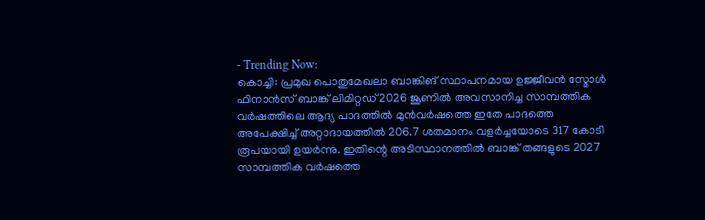- Trending Now:
കൊച്ചി: പ്രമുഖ പൊതുമേഖലാ ബാങ്കിങ് സ്ഥാപനമായ ഉജ്ജീവൻ സ്മോൾ ഫിനാൻസ് ബാങ്ക് ലിമിറ്റഡ് 2026 ജൂണിൽ അവസാനിച്ച സാമ്പത്തിക വർഷത്തിലെ ആദ്യ പാദത്തിൽ മുൻവർഷത്തെ ഇതേ പാദത്തെ അപേക്ഷിച്ച് അറ്റാദായത്തിൽ 206.7 ശതമാനം വളർച്ചയോടെ 317 കോടി രൂപയായി ഉയർന്നു. ഇതിന്റെ അടിസ്ഥാനത്തിൽ ബാങ്ക് തങ്ങളുടെ 2027 സാമ്പത്തിക വർഷത്തെ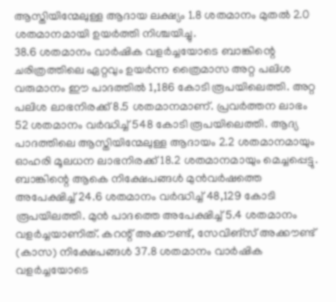ആസ്തിയിന്മേലുള്ള ആദായ ലക്ഷ്യം 1.8 ശതമാനം മുതൽ 2.0 ശതമാനമായി ഉയർത്തി നിശ്ചയിച്ചു.
38.6 ശതമാനം വാർഷിക വളർച്ചയോടെ ബാങ്കിന്റെ ചരിത്രത്തിലെ ഏറ്റവും ഉയർന്ന ത്രൈമാസ അറ്റ പലിശ വരുമാനം ഈ പാദത്തിൽ 1,186 കോടി രൂപയിലെത്തി. അറ്റ പലിശ ലാഭനിരക്ക് 8.5 ശതമാനമാണ്. പ്രവർത്തന ലാഭം 52 ശതമാനം വർദ്ധിച്ച് 548 കോടി രൂപയിലെത്തി. ആദ്യ പാദത്തിലെ ആസ്തിയിന്മേലുള്ള ആദായം 2.2 ശതമാനമായും ഓഹരി മൂലധന ലാഭനിരക്ക് 18.2 ശതമാനമായും മെച്ചപ്പെട്ടു.
ബാങ്കിന്റെ ആകെ നിക്ഷേപങ്ങൾ മുൻവർഷത്തെ അപേക്ഷിച്ച് 24.6 ശതമാനം വർദ്ധിച്ച് 48,129 കോടി രൂപയിലത്തി. മുൻ പാദത്തെ അപേക്ഷിച്ച് 5.4 ശതമാനം വളർച്ചയാണിത്. കറന്റ് അക്കൗണ്ട്, സേവിങ്സ് അക്കൗണ്ട് (കാസ) നിക്ഷേപങ്ങൾ 37.8 ശതമാനം വാർഷിക വളർച്ചയോടെ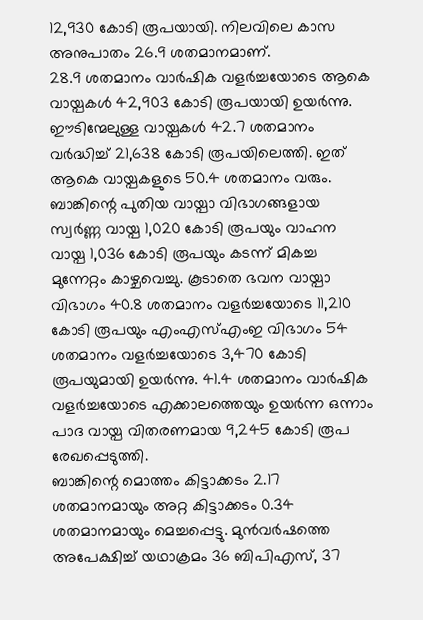12,930 കോടി രൂപയായി. നിലവിലെ കാസ അനുപാതം 26.9 ശതമാനമാണ്.
28.9 ശതമാനം വാർഷിക വളർച്ചയോടെ ആകെ വായ്പകൾ 42,903 കോടി രൂപയായി ഉയർന്നു. ഈടിന്മേലുള്ള വായ്പകൾ 42.7 ശതമാനം വർദ്ധിച്ച് 21,638 കോടി രൂപയിലെത്തി. ഇത് ആകെ വായ്പകളുടെ 50.4 ശതമാനം വരും. ബാങ്കിന്റെ പുതിയ വായ്പാ വിഭാഗങ്ങളായ സ്വർണ്ണ വായ്പ 1,020 കോടി രൂപയും വാഹന വായ്പ 1,036 കോടി രൂപയും കടന്ന് മികച്ച മുന്നേറ്റം കാഴ്ചവെച്ചു. കൂടാതെ ഭവന വായ്പാ വിഭാഗം 40.8 ശതമാനം വളർച്ചയോടെ 11,210 കോടി രൂപയും എംഎസ്എംഇ വിഭാഗം 54 ശതമാനം വളർച്ചയോടെ 3,470 കോടി രൂപയുമായി ഉയർന്നു. 41.4 ശതമാനം വാർഷിക വളർച്ചയോടെ എക്കാലത്തെയും ഉയർന്ന ഒന്നാം പാദ വായ്പ വിതരണമായ 9,245 കോടി രൂപ രേഖപ്പെടുത്തി.
ബാങ്കിന്റെ മൊത്തം കിട്ടാക്കടം 2.17 ശതമാനമായും അറ്റ കിട്ടാക്കടം 0.34 ശതമാനമായും മെച്ചപ്പെട്ടു. മുൻവർഷത്തെ അപേക്ഷിച്ച് യഥാക്രമം 36 ബിപിഎസ്, 37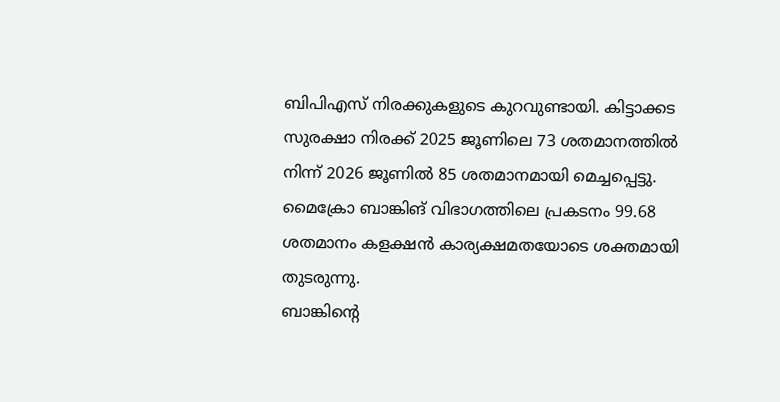ബിപിഎസ് നിരക്കുകളുടെ കുറവുണ്ടായി. കിട്ടാക്കട സുരക്ഷാ നിരക്ക് 2025 ജൂണിലെ 73 ശതമാനത്തിൽ നിന്ന് 2026 ജൂണിൽ 85 ശതമാനമായി മെച്ചപ്പെട്ടു. മൈക്രോ ബാങ്കിങ് വിഭാഗത്തിലെ പ്രകടനം 99.68 ശതമാനം കളക്ഷൻ കാര്യക്ഷമതയോടെ ശക്തമായി തുടരുന്നു.
ബാങ്കിന്റെ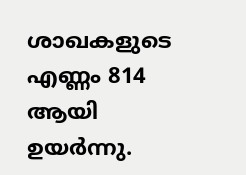ശാഖകളുടെ എണ്ണം 814 ആയി ഉയർന്നു.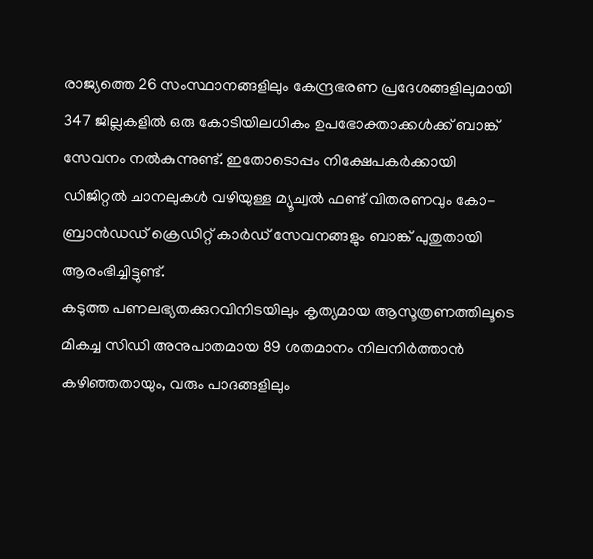രാജ്യത്തെ 26 സംസ്ഥാനങ്ങളിലും കേന്ദ്രഭരണ പ്രദേശങ്ങളിലുമായി 347 ജില്ലകളിൽ ഒരു കോടിയിലധികം ഉപഭോക്താക്കൾക്ക് ബാങ്ക് സേവനം നൽകുന്നുണ്ട്. ഇതോടൊപ്പം നിക്ഷേപകർക്കായി ഡിജിറ്റൽ ചാനലുകൾ വഴിയുള്ള മ്യൂച്വൽ ഫണ്ട് വിതരണവും കോ-ബ്രാൻഡഡ് ക്രെഡിറ്റ് കാർഡ് സേവനങ്ങളും ബാങ്ക് പുതുതായി ആരംഭിച്ചിട്ടുണ്ട്.
കടുത്ത പണലഭ്യതക്കുറവിനിടയിലും കൃത്യമായ ആസൂത്രണത്തിലൂടെ മികച്ച സിഡി അനുപാതമായ 89 ശതമാനം നിലനിർത്താൻ കഴിഞ്ഞതായും, വരും പാദങ്ങളിലും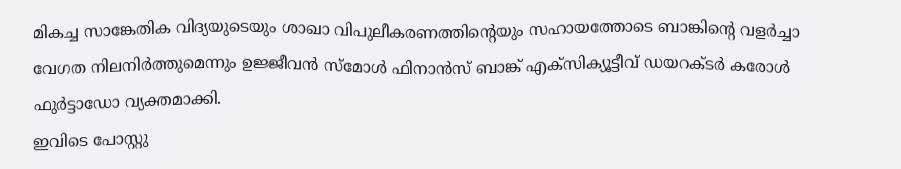മികച്ച സാങ്കേതിക വിദ്യയുടെയും ശാഖാ വിപുലീകരണത്തിന്റെയും സഹായത്തോടെ ബാങ്കിന്റെ വളർച്ചാ വേഗത നിലനിർത്തുമെന്നും ഉജ്ജീവൻ സ്മോൾ ഫിനാൻസ് ബാങ്ക് എക്സിക്യൂട്ടീവ് ഡയറക്ടർ കരോൾ ഫുർട്ടാഡോ വ്യക്തമാക്കി.
ഇവിടെ പോസ്റ്റു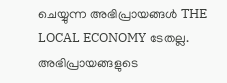ചെയ്യുന്ന അഭിപ്രായങ്ങൾ THE LOCAL ECONOMY ടേതല്ല. അഭിപ്രായങ്ങളുടെ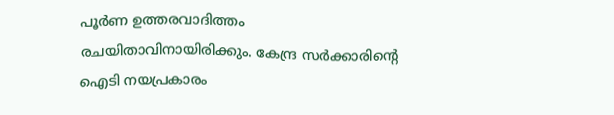പൂർണ ഉത്തരവാദിത്തം രചയിതാവിനായിരിക്കും. കേന്ദ്ര സർക്കാരിന്റെ ഐടി നയപ്രകാരം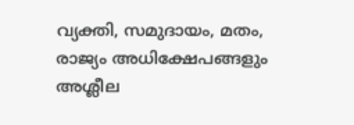വ്യക്തി, സമുദായം, മതം, രാജ്യം അധിക്ഷേപങ്ങളും അശ്ലീല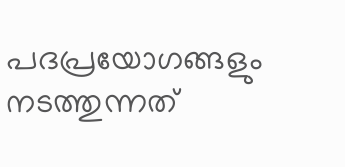പദപ്രയോഗങ്ങളും നടത്തുന്നത്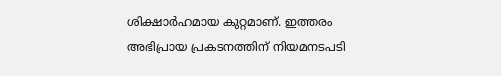ശിക്ഷാർഹമായ കുറ്റമാണ്. ഇത്തരം അഭിപ്രായ പ്രകടനത്തിന് നിയമനടപടി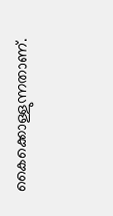കൈക്കൊള്ളുന്നതാണ്.